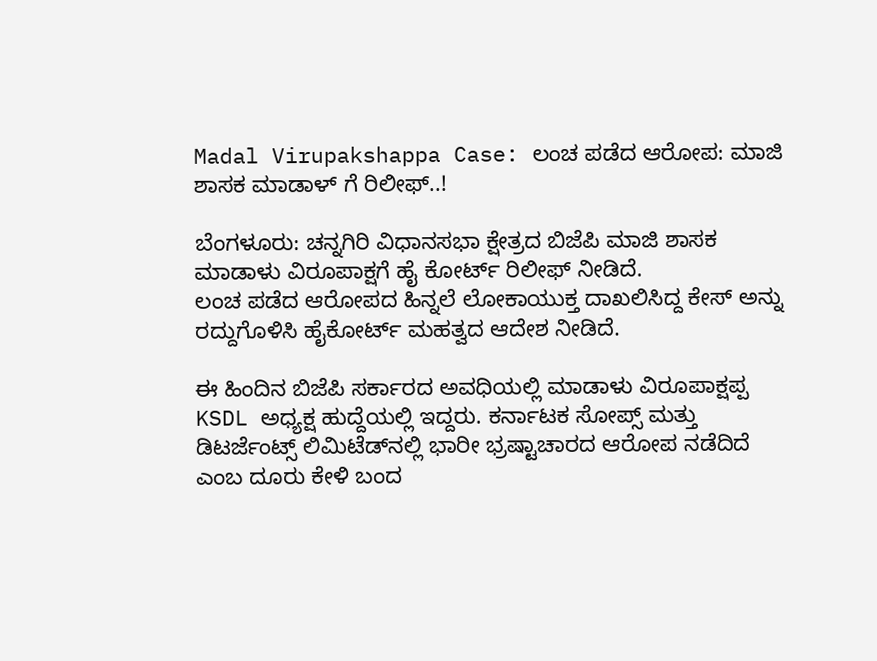Madal Virupakshappa Case: ಲಂಚ ಪಡೆದ ಆರೋಪ: ಮಾಜಿ ಶಾಸಕ ಮಾಡಾಳ್ ಗೆ ರಿಲೀಫ್..!

ಬೆಂಗಳೂರು: ಚನ್ನಗಿರಿ ವಿಧಾನಸಭಾ ಕ್ಷೇತ್ರದ ಬಿಜೆಪಿ ಮಾಜಿ ಶಾಸಕ ಮಾಡಾಳು ವಿರೂಪಾಕ್ಷಗೆ ಹೈ ಕೋರ್ಟ್ ರಿಲೀಫ್ ನೀಡಿದೆ.
ಲಂಚ ಪಡೆದ ಆರೋಪದ ಹಿನ್ನಲೆ ಲೋಕಾಯುಕ್ತ ದಾಖಲಿಸಿದ್ದ ಕೇಸ್ ಅನ್ನು ರದ್ದುಗೊಳಿಸಿ ಹೈಕೋರ್ಟ್ ಮಹತ್ವದ ಆದೇಶ ನೀಡಿದೆ.

ಈ ಹಿಂದಿನ ಬಿಜೆಪಿ ಸರ್ಕಾರದ ಅವಧಿಯಲ್ಲಿ ಮಾಡಾಳು ವಿರೂಪಾಕ್ಷಪ್ಪ KSDL ಅಧ್ಯಕ್ಷ ಹುದ್ದೆಯಲ್ಲಿ ಇದ್ದರು. ಕರ್ನಾಟಕ ಸೋಪ್ಸ್ ಮತ್ತು ಡಿಟರ್ಜೆಂಟ್ಸ್ ಲಿಮಿಟೆಡ್‌ನಲ್ಲಿ ಭಾರೀ ಭ್ರಷ್ಟಾಚಾರದ ಆರೋಪ ನಡೆದಿದೆ ಎಂಬ ದೂರು ಕೇಳಿ ಬಂದ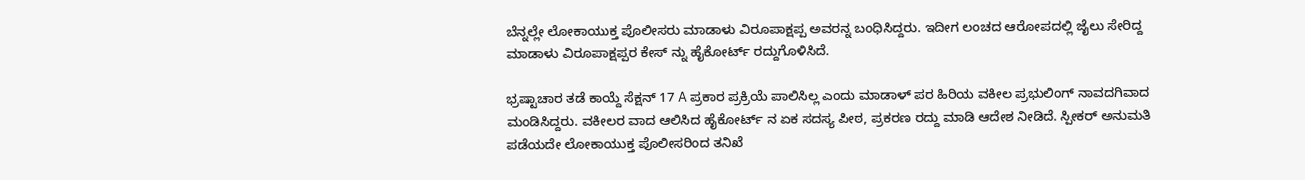ಬೆನ್ನಲ್ಲೇ ಲೋಕಾಯುಕ್ತ ಪೊಲೀಸರು ಮಾಡಾಳು ವಿರೂಪಾಕ್ಷಪ್ಪ ಅವರನ್ನ ಬಂಧಿಸಿದ್ದರು. ಇದೀಗ ಲಂಚದ ಆರೋಪದಲ್ಲಿ ಜೈಲು ಸೇರಿದ್ದ ಮಾಡಾಳು ವಿರೂಪಾಕ್ಷಪ್ಪರ ಕೇಸ್ ನ್ನು ಹೈಕೋರ್ಟ್ ರದ್ದುಗೊಳಿಸಿದೆ.

ಭ್ರಷ್ಟಾಚಾರ ತಡೆ ಕಾಯ್ದೆ ಸೆಕ್ಷನ್ 17 A ಪ್ರಕಾರ ಪ್ರಕ್ರಿಯೆ ಪಾಲಿಸಿಲ್ಲ ಎಂದು ಮಾಡಾಳ್ ಪರ ಹಿರಿಯ ವಕೀಲ ಪ್ರಭುಲಿಂಗ್ ನಾವದಗಿವಾದ ಮಂಡಿಸಿದ್ದರು. ವಕೀಲರ ವಾದ ಆಲಿಸಿದ ಹೈಕೋರ್ಟ್ ನ ಏಕ ಸದಸ್ಯ ಪೀಠ, ಪ್ರಕರಣ ರದ್ದು ಮಾಡಿ ಆದೇಶ ನೀಡಿದೆ. ಸ್ಪೀಕರ್ ಅನುಮತಿ ಪಡೆಯದೇ ಲೋಕಾಯುಕ್ತ ಪೊಲೀಸರಿಂದ ತನಿಖೆ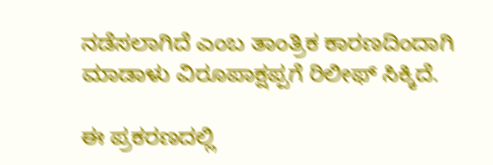ನಡೆಸಲಾಗಿದೆ ಎಂಬ ತಾಂತ್ರಿಕ ಕಾರಣದಿಂದಾಗಿ ಮಾಡಾಳು ವಿರೂಪಾಕ್ಷಪ್ಪಗೆ ರಿಲೀಫ್ ಸಿಕ್ಕಿದೆ.

ಈ ಪ್ರಕರಣದಲ್ಲಿ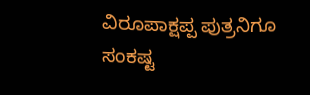ವಿರೂಪಾಕ್ಷಪ್ಪ ಪುತ್ರನಿಗೂ ಸಂಕಷ್ಟ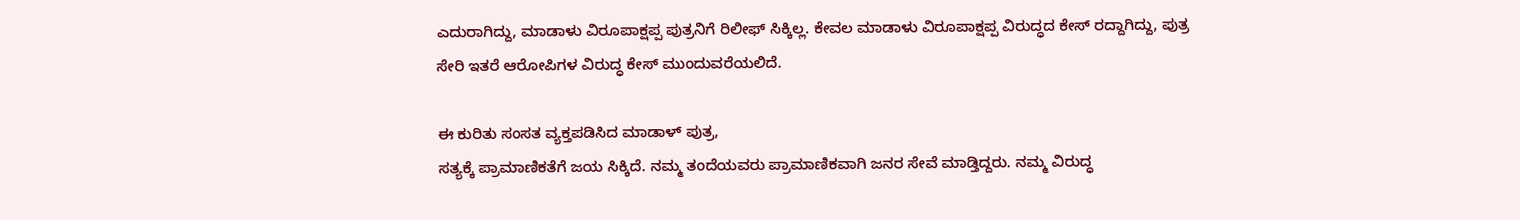ಎದುರಾಗಿದ್ದು, ಮಾಡಾಳು ವಿರೂಪಾಕ್ಷಪ್ಪ ಪುತ್ರನಿಗೆ ರಿಲೀಫ್ ಸಿಕ್ಕಿಲ್ಲ. ಕೇವಲ ಮಾಡಾಳು ವಿರೂಪಾಕ್ಷಪ್ಪ ವಿರುದ್ಧದ ಕೇಸ್ ರದ್ದಾಗಿದ್ದು, ಪುತ್ರ ಸೇರಿ ಇತರೆ ಆರೋಪಿಗಳ ವಿರುದ್ಧ ಕೇಸ್ ಮುಂದುವರೆಯಲಿದೆ.

ಈ ಕುರಿತು ಸಂಸತ ವ್ಯಕ್ತಪಡಿಸಿದ ಮಾಡಾಳ್ ಪುತ್ರ,
ಸತ್ಯಕ್ಕೆ ಪ್ರಾಮಾಣಿಕತೆಗೆ ಜಯ ಸಿಕ್ಕಿದೆ. ನಮ್ಮ ತಂದೆಯವರು ಪ್ರಾಮಾಣಿಕವಾಗಿ ಜನರ ಸೇವೆ ಮಾಡ್ತಿದ್ದರು. ನಮ್ಮ ವಿರುದ್ಧ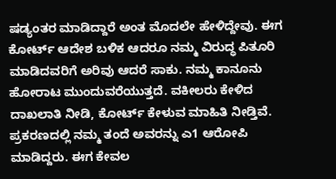ಷಡ್ಯಂತರ ಮಾಡಿದ್ದಾರೆ ಅಂತ ಮೊದಲೇ ಹೇಳಿದ್ದೇವು. ಈಗ ಕೋರ್ಟ್ ಆದೇಶ ಬಳಿಕ ಆದರೂ ನಮ್ಮ ವಿರುದ್ಧ ಪಿತೂರಿ ಮಾಡಿದವರಿಗೆ ಅರಿವು ಆದರೆ ಸಾಕು. ನಮ್ಮ ಕಾನೂನು ಹೋರಾಟ ಮುಂದುವರೆಯುತ್ತದೆ. ವಕೀಲರು ಕೇಳಿದ ದಾಖಲಾತಿ ನೀಡಿ, ಕೋರ್ಟ್ ಕೇಳುವ ಮಾಹಿತಿ ನೀಡ್ತಿವೆ. ಪ್ರಕರಣದಲ್ಲಿ ನಮ್ಮ ತಂದೆ ಅವರನ್ನು ಎ1 ಆರೋಪಿ ಮಾಡಿದ್ದರು. ಈಗ ಕೇವಲ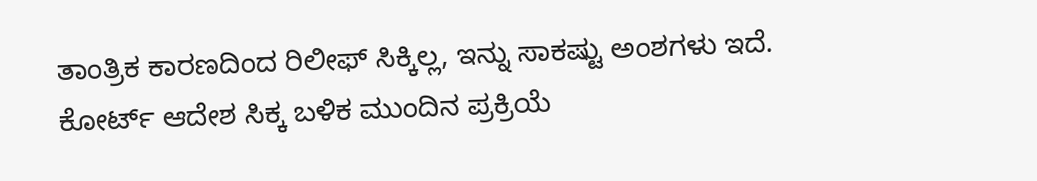ತಾಂತ್ರಿಕ ಕಾರಣದಿಂದ ರಿಲೀಫ್ ಸಿಕ್ಕಿಲ್ಲ, ಇನ್ನು ಸಾಕಷ್ಟು ಅಂಶಗಳು ಇದೆ. ಕೋರ್ಟ್ ಆದೇಶ ಸಿಕ್ಕ ಬಳಿಕ ಮುಂದಿನ ಪ್ರಕ್ರಿಯೆ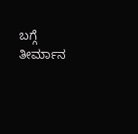ಬಗ್ಗೆ ತೀರ್ಮಾನ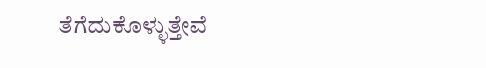ತೆಗೆದುಕೊಳ್ಳುತ್ತೇವೆ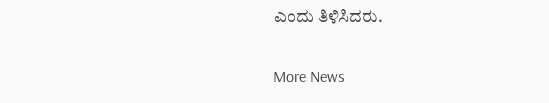ಎಂದು ತಿಳಿಸಿದರು.

More News